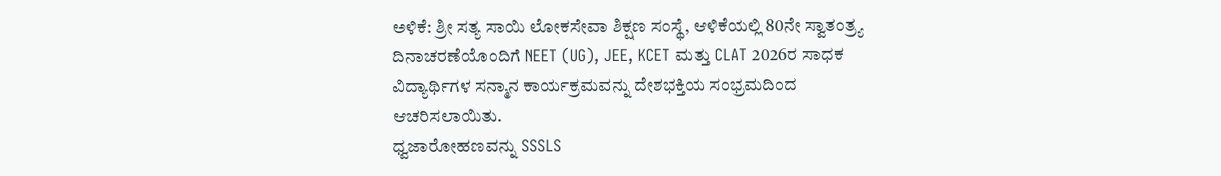ಅಳಿಕೆ: ಶ್ರೀ ಸತ್ಯ ಸಾಯಿ ಲೋಕಸೇವಾ ಶಿಕ್ಷಣ ಸಂಸ್ಥೆ, ಆಳಿಕೆಯಲ್ಲಿ 80ನೇ ಸ್ವಾತಂತ್ರ್ಯ ದಿನಾಚರಣೆಯೊಂದಿಗೆ NEET (UG), JEE, KCET ಮತ್ತು CLAT 2026ರ ಸಾಧಕ ವಿದ್ಯಾರ್ಥಿಗಳ ಸನ್ಮಾನ ಕಾರ್ಯಕ್ರಮವನ್ನು ದೇಶಭಕ್ತಿಯ ಸಂಭ್ರಮದಿಂದ ಆಚರಿಸಲಾಯಿತು.
ಧ್ವಜಾರೋಹಣವನ್ನು SSSLS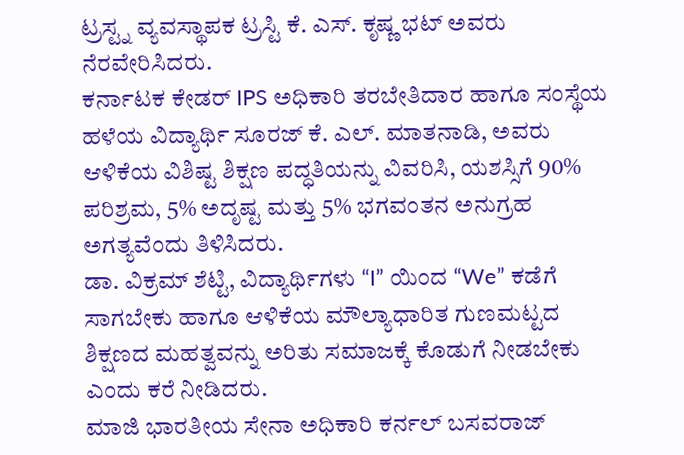ಟ್ರಸ್ಟ್ನ ವ್ಯವಸ್ಥಾಪಕ ಟ್ರಸ್ಟಿ ಕೆ. ಎಸ್. ಕೃಷ್ಣ ಭಟ್ ಅವರು ನೆರವೇರಿಸಿದರು.
ಕರ್ನಾಟಕ ಕೇಡರ್ IPS ಅಧಿಕಾರಿ ತರಬೇತಿದಾರ ಹಾಗೂ ಸಂಸ್ಥೆಯ ಹಳೆಯ ವಿದ್ಯಾರ್ಥಿ ಸೂರಜ್ ಕೆ. ಎಲ್. ಮಾತನಾಡಿ, ಅವರು ಆಳಿಕೆಯ ವಿಶಿಷ್ಟ ಶಿಕ್ಷಣ ಪದ್ಧತಿಯನ್ನು ವಿವರಿಸಿ, ಯಶಸ್ಸಿಗೆ 90% ಪರಿಶ್ರಮ, 5% ಅದೃಷ್ಟ ಮತ್ತು 5% ಭಗವಂತನ ಅನುಗ್ರಹ ಅಗತ್ಯವೆಂದು ತಿಳಿಸಿದರು.
ಡಾ. ವಿಕ್ರಮ್ ಶೆಟ್ಟಿ, ವಿದ್ಯಾರ್ಥಿಗಳು “I” ಯಿಂದ “We” ಕಡೆಗೆ ಸಾಗಬೇಕು ಹಾಗೂ ಆಳಿಕೆಯ ಮೌಲ್ಯಾಧಾರಿತ ಗುಣಮಟ್ಟದ ಶಿಕ್ಷಣದ ಮಹತ್ವವನ್ನು ಅರಿತು ಸಮಾಜಕ್ಕೆ ಕೊಡುಗೆ ನೀಡಬೇಕು ಎಂದು ಕರೆ ನೀಡಿದರು.
ಮಾಜಿ ಭಾರತೀಯ ಸೇನಾ ಅಧಿಕಾರಿ ಕರ್ನಲ್ ಬಸವರಾಜ್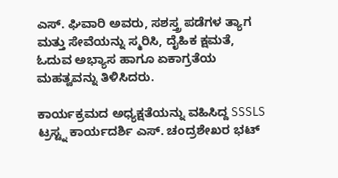ಎಸ್. ಘಿವಾರಿ ಅವರು, ಸಶಸ್ತ್ರ ಪಡೆಗಳ ತ್ಯಾಗ ಮತ್ತು ಸೇವೆಯನ್ನು ಸ್ಮರಿಸಿ, ದೈಹಿಕ ಕ್ಷಮತೆ, ಓದುವ ಅಭ್ಯಾಸ ಹಾಗೂ ಏಕಾಗ್ರತೆಯ ಮಹತ್ವವನ್ನು ತಿಳಿಸಿದರು.

ಕಾರ್ಯಕ್ರಮದ ಅಧ್ಯಕ್ಷತೆಯನ್ನು ವಹಿಸಿದ್ದ SSSLS ಟ್ರಸ್ಟ್ನ ಕಾರ್ಯದರ್ಶಿ ಎಸ್. ಚಂದ್ರಶೇಖರ ಭಟ್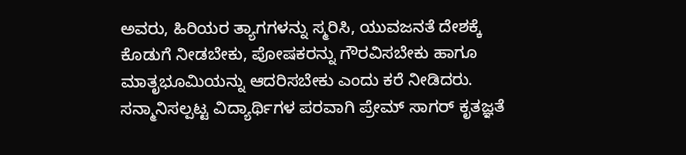ಅವರು, ಹಿರಿಯರ ತ್ಯಾಗಗಳನ್ನು ಸ್ಮರಿಸಿ, ಯುವಜನತೆ ದೇಶಕ್ಕೆ ಕೊಡುಗೆ ನೀಡಬೇಕು, ಪೋಷಕರನ್ನು ಗೌರವಿಸಬೇಕು ಹಾಗೂ ಮಾತೃಭೂಮಿಯನ್ನು ಆದರಿಸಬೇಕು ಎಂದು ಕರೆ ನೀಡಿದರು.
ಸನ್ಮಾನಿಸಲ್ಪಟ್ಟ ವಿದ್ಯಾರ್ಥಿಗಳ ಪರವಾಗಿ ಪ್ರೇಮ್ ಸಾಗರ್ ಕೃತಜ್ಞತೆ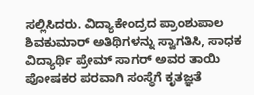ಸಲ್ಲಿಸಿದರು. ವಿದ್ಯಾಕೇಂದ್ರದ ಪ್ರಾಂಶುಪಾಲ ಶಿವಕುಮಾರ್ ಅತಿಥಿಗಳನ್ನು ಸ್ವಾಗತಿಸಿ, ಸಾಧಕ ವಿದ್ಯಾರ್ಥಿ ಪ್ರೇಮ್ ಸಾಗರ್ ಅವರ ತಾಯಿ ಪೋಷಕರ ಪರವಾಗಿ ಸಂಸ್ಥೆಗೆ ಕೃತಜ್ಞತೆ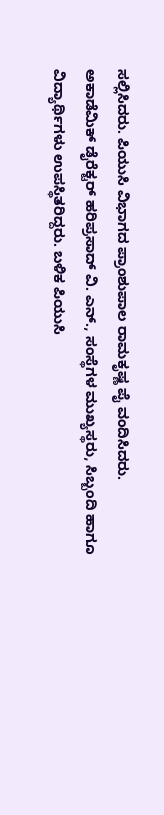ಸಲ್ಲಿಸಿದರು. ಪಿಯುಸಿ ವಿಭಾಗದ ಪ್ರಾಂಶುಪಾಲ ರಾಮಕೃಷ್ಣ ಪೈ ವಂದಿಸಿದರು.
ಅಕಾಡೆಮಿಕ್ ಡೈರೆಕ್ಟರ್ ಹರಿಪ್ರಸಾದ್ ವಿ. ಎನ್., ಸಂಸ್ಥೆಗಳ ಮುಖ್ಯಸ್ಥರು, ಸಿಬ್ಬಂದಿ ಹಾಗೂ ವಿದ್ಯಾರ್ಥಿಗಳು ಉಪಸ್ಥಿತರಿದ್ದರು. ಬಳಿಕ ಪಿಯುಸಿ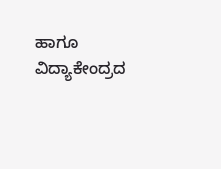ಹಾಗೂ ವಿದ್ಯಾಕೇಂದ್ರದ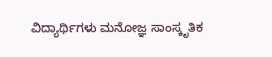ವಿದ್ಯಾರ್ಥಿಗಳು ಮನೋಜ್ಞ ಸಾಂಸ್ಕೃತಿಕ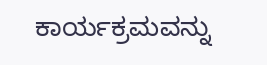ಕಾರ್ಯಕ್ರಮವನ್ನು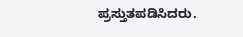ಪ್ರಸ್ತುತಪಡಿಸಿದರು.